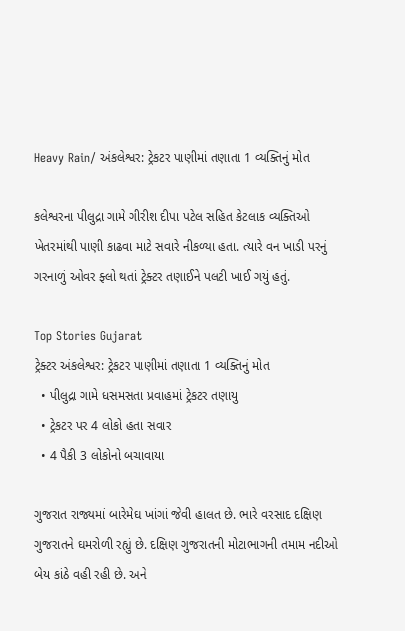Heavy Rain/ અંકલેશ્વર: ટ્રેકટર પાણીમાં તણાતા 1 વ્યક્તિનું મોત

કલેશ્વરના પીલુદ્રા ગામે ગીરીશ દીપા પટેલ સહિત કેટલાક વ્યક્તિઓ ખેતરમાંથી પાણી કાઢવા માટે સવારે નીકળ્યા હતા. ત્યારે વન ખાડી પરનું ગરનાળું ઓવર ફ્લો થતાં ટ્રેક્ટર તણાઈને પલટી ખાઈ ગયું હતું.

Top Stories Gujarat
ટ્રેક્ટર અંકલેશ્વર: ટ્રેકટર પાણીમાં તણાતા 1 વ્યક્તિનું મોત
  • પીલુદ્રા ગામે ધસમસતા પ્રવાહમાં ટ્રેકટર તણાયુ
  • ટ્રેકટર પર 4 લોકો હતા સવાર
  • 4 પૈકી 3 લોકોનો બચાવાયા

ગુજરાત રાજ્યમાં બારેમેઘ ખાંગાં જેવી હાલત છે. ભારે વરસાદ દક્ષિણ ગુજરાતને ઘમરોળી રહ્યું છે. દક્ષિણ ગુજરાતની મોટાભાગની તમામ નદીઓ બેય કાંઠે વહી રહી છે. અને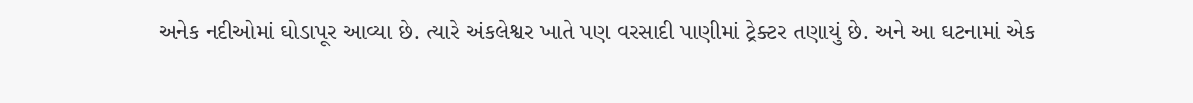અનેક નદીઓમાં ઘોડાપૂર આવ્યા છે. ત્યારે અંકલેશ્વર ખાતે પણ વરસાદી પાણીમાં ટ્રેક્ટર તણાયું છે. અને આ ઘટનામાં એક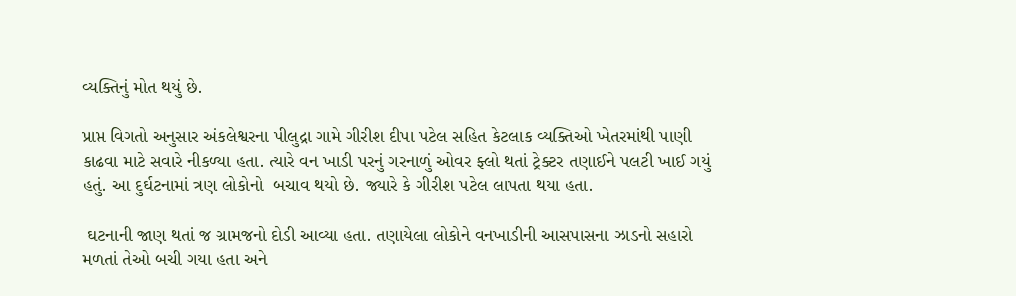વ્યક્તિનું મોત થયું છે.

પ્રાપ્ત વિગતો અનુસાર અંકલેશ્વરના પીલુદ્રા ગામે ગીરીશ દીપા પટેલ સહિત કેટલાક વ્યક્તિઓ ખેતરમાંથી પાણી કાઢવા માટે સવારે નીકળ્યા હતા. ત્યારે વન ખાડી પરનું ગરનાળું ઓવર ફ્લો થતાં ટ્રેક્ટર તણાઈને પલટી ખાઈ ગયું હતું. આ દુર્ઘટનામાં ત્રણ લોકોનો  બચાવ થયો છે. જ્યારે કે ગીરીશ પટેલ લાપતા થયા હતા.

 ઘટનાની જાણ થતાં જ ગ્રામજનો દોડી આવ્યા હતા. તણાયેલા લોકોને વનખાડીની આસપાસના ઝાડનો સહારો મળતાં તેઓ બચી ગયા હતા અને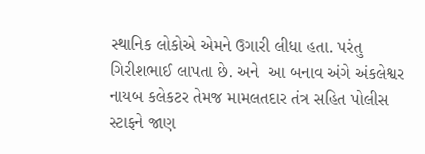સ્થાનિક લોકોએ એમને ઉગારી લીધા હતા. પરંતુ ગિરીશભાઈ લાપતા છે. અને  આ બનાવ અંગે અંકલેશ્વર નાયબ કલેકટર તેમજ મામલતદાર તંત્ર સહિત પોલીસ સ્ટાફને જાણ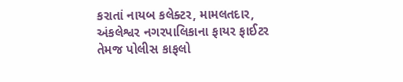કરાતાં નાયબ કલેક્ટર, મામલતદાર, અંકલેશ્વર નગરપાલિકાના ફાયર ફાઈટર તેમજ પોલીસ કાફલો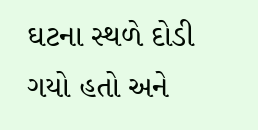ઘટના સ્થળે દોડી ગયો હતો અને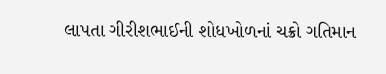લાપતા ગીરીશભાઈની શોધખોળનાં ચક્રો ગતિમાન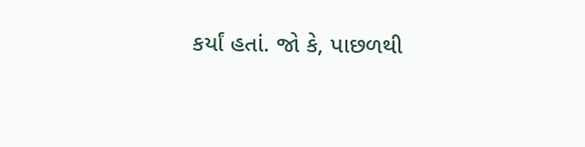કર્યાં હતાં. જો કે, પાછળથી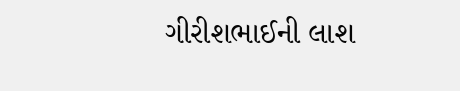ગીરીશભાઈની લાશ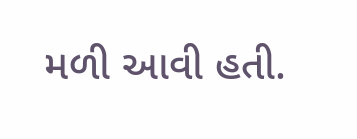મળી આવી હતી.